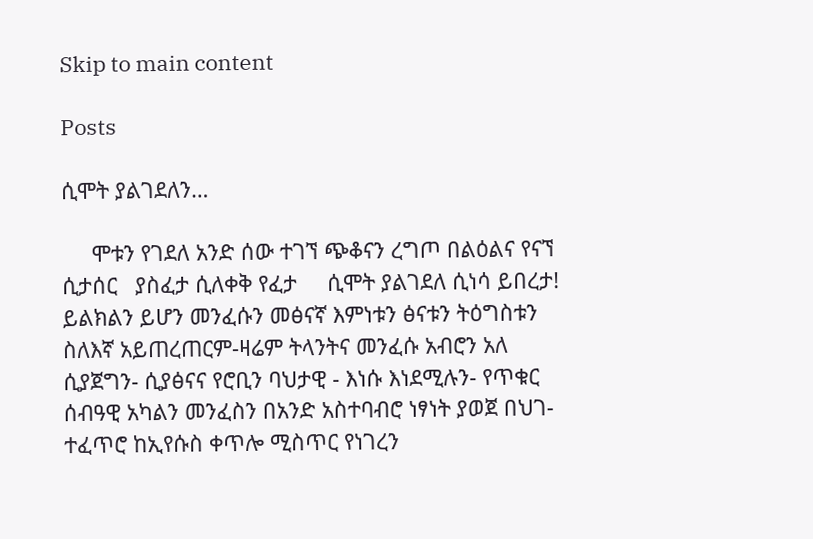Skip to main content

Posts

ሲሞት ያልገደለን…

     ሞቱን የገደለ አንድ ሰው ተገኘ ጭቆናን ረግጦ በልዕልና የናኘ     ሲታሰር   ያስፈታ ሲለቀቅ የፈታ     ሲሞት ያልገደለ ሲነሳ ይበረታ! ይልክልን ይሆን መንፈሱን መፅናኛ እምነቱን ፅናቱን ትዕግስቱን ስለእኛ አይጠረጠርም-ዛሬም ትላንትና መንፈሱ አብሮን አለ ሲያጀግን- ሲያፅናና የሮቢን ባህታዊ - እነሱ እነደሚሉን- የጥቁር ሰብዓዊ አካልን መንፈስን በአንድ አስተባብሮ ነፃነት ያወጀ በህገ-ተፈጥሮ ከኢየሱስ ቀጥሎ ሚስጥር የነገረን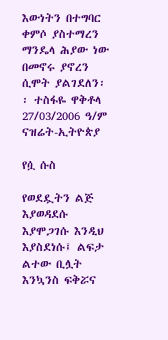እውነትን በተግባር ቀምሶ ያስተማረን ማንዴላ ሕያው ነው በመኖሩ ያኖረን ሲሞት ያልገደለን፡፡ ተስፋዬ ዋቅቶላ 27/03/2006 ዓ/ም ናዝሬት-ኢትዮጵያ

የሷ ሱስ

የወደዷትን ልጅ እያወዳደሱ እያሞጋገሱ እንዲህ እያስደነሱ፤ ልፍታ ልተው ቢሏት እንኳንስ ፍቅሯና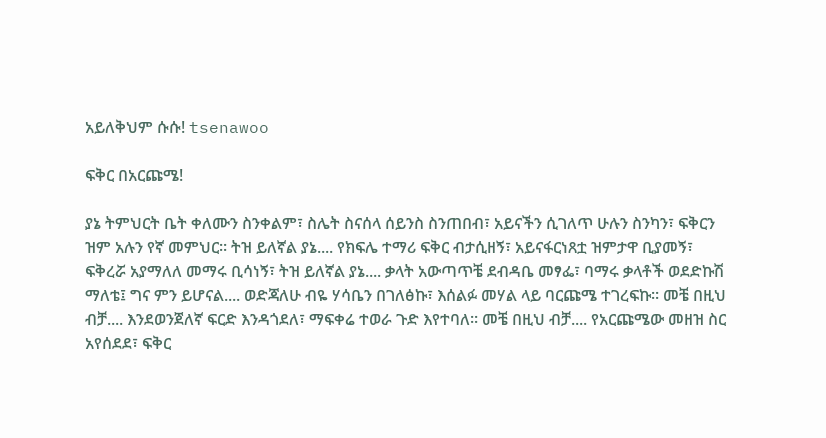አይለቅህም ሱሱ! tsenawoo

ፍቅር በአርጩሜ!

ያኔ ትምህርት ቤት ቀለሙን ስንቀልም፣ ስሌት ስናሰላ ሰይንስ ስንጠበብ፣ አይናችን ሲገለጥ ሁሉን ስንካን፣ ፍቅርን ዝም አሉን የኛ መምህር፡፡ ትዝ ይለኛል ያኔ.... የክፍሌ ተማሪ ፍቅር ብታሲዘኝ፣ አይናፋርነጸቷ ዝምታዋ ቢያመኝ፣ ፍቅረሯ አያማለለ መማሩ ቢሳነኝ፣ ትዝ ይለኛል ያኔ.... ቃላት አውጣጥቼ ደብዳቤ መፃፌ፣ ባማሩ ቃላቶች ወደድኩሽ ማለቴ፤ ግና ምን ይሆናል.... ወድጃለሁ ብዬ ሃሳቤን በገለፅኩ፣ እሰልፉ መሃል ላይ ባርጩሜ ተገረፍኩ፡፡ መቼ በዚህ ብቻ.... እንደወንጀለኛ ፍርድ እንዳጎደለ፣ ማፍቀሬ ተወራ ጉድ እየተባለ፡፡ መቼ በዚህ ብቻ.... የአርጩሜው መዘዝ ስር አየሰደደ፣ ፍቅር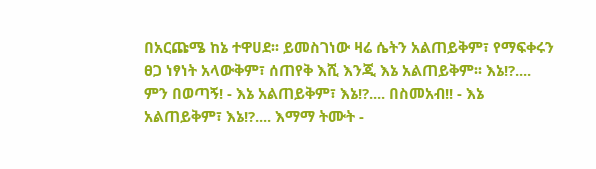በአርጩሜ ከኔ ተዋሀደ፡፡ ይመስገነው ዛሬ ሴትን አልጠይቅም፣ የማፍቀሩን ፀጋ ነፃነት አላውቅም፣ ሰጠየቅ እሺ እንጂ እኔ አልጠይቅም፡፡ እኔ!?.... ምን በወጣኝ! - እኔ አልጠይቅም፣ እኔ!?.... በስመአብ!! - እኔ አልጠይቅም፣ እኔ!?.... እማማ ትሙት -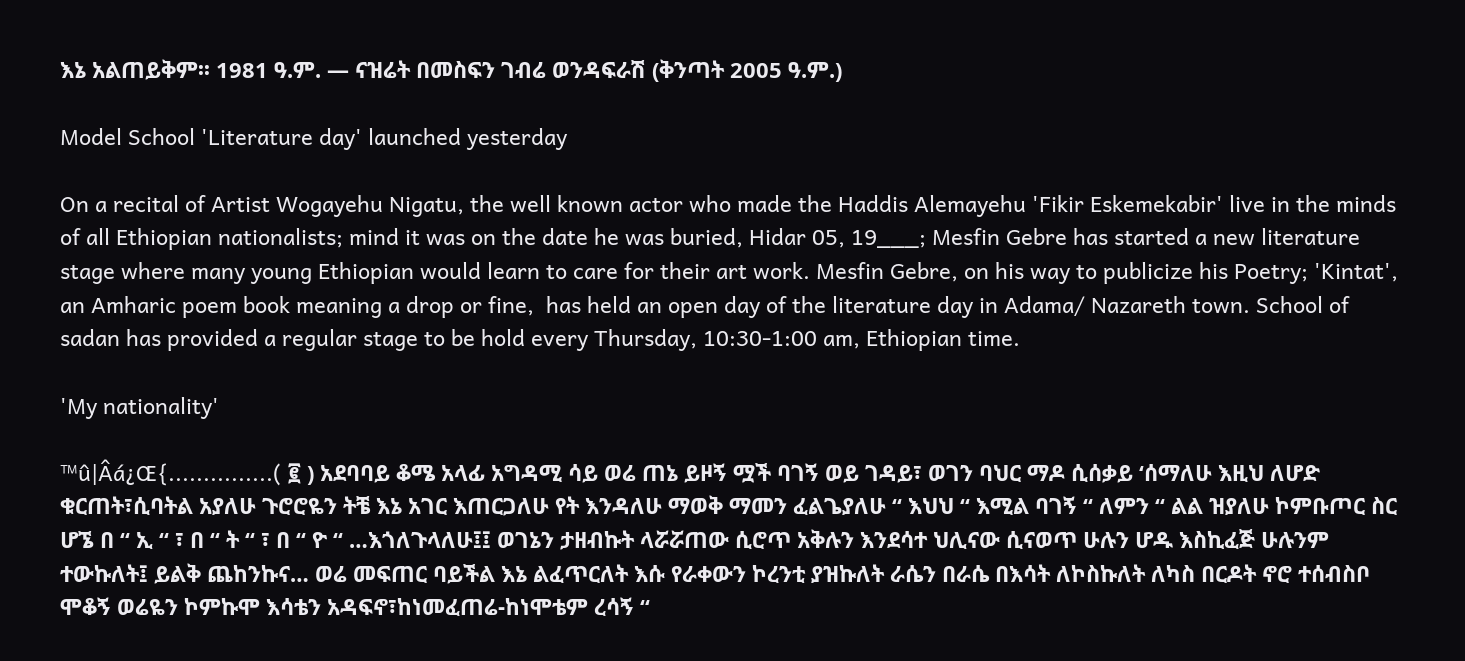እኔ አልጠይቅም፡፡ 1981 ዓ.ም. — ናዝሬት በመስፍን ገብሬ ወንዳፍራሽ (ቅንጣት 2005 ዓ.ም.)

Model School 'Literature day' launched yesterday

On a recital of Artist Wogayehu Nigatu, the well known actor who made the Haddis Alemayehu 'Fikir Eskemekabir' live in the minds of all Ethiopian nationalists; mind it was on the date he was buried, Hidar 05, 19___; Mesfin Gebre has started a new literature stage where many young Ethiopian would learn to care for their art work. Mesfin Gebre, on his way to publicize his Poetry; 'Kintat', an Amharic poem book meaning a drop or fine,  has held an open day of the literature day in Adama/ Nazareth town. School of sadan has provided a regular stage to be hold every Thursday, 10:30-1:00 am, Ethiopian time.

'My nationality'

™û|Âá¿Œ{...............( ፪ ) አደባባይ ቆሜ አላፊ አግዳሚ ሳይ ወሬ ጠኔ ይዞኝ ሟች ባገኝ ወይ ገዳይ፣ ወገን ባህር ማዶ ሲሰቃይ ‘ሰማለሁ እዚህ ለሆድ ቁርጠት፣ሲባትል አያለሁ ጉሮሮዬን ትቼ እኔ አገር እጠርጋለሁ የት እንዳለሁ ማወቅ ማመን ፈልጌያለሁ “ እህህ “ እሚል ባገኝ “ ለምን “ ልል ዝያለሁ ኮምቡጦር ስር ሆኜ በ “ ኢ “ ፣ በ “ ት “ ፣ በ “ ዮ “ …እጎለጉላለሁ፤፤ ወገኔን ታዘብኩት ላሯሯጠው ሲሮጥ አቅሉን እንደሳተ ህሊናው ሲናወጥ ሁሉን ሆዱ እስኪፈጅ ሁሉንም ተውኩለት፤ ይልቅ ጨከንኩና… ወሬ መፍጠር ባይችል እኔ ልፈጥርለት እሱ የራቀውን ኮረንቲ ያዝኩለት ራሴን በራሴ በእሳት ለኮስኩለት ለካስ በርዶት ኖሮ ተሰብስቦ ሞቆኝ ወሬዬን ኮምኩሞ እሳቴን አዳፍኖ፣ከነመፈጠሬ-ከነሞቴም ረሳኝ “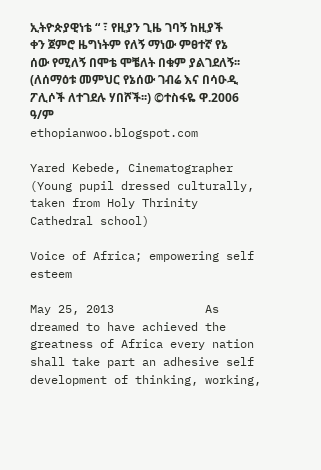ኢትዮጵያዊነቴ “ ፣ የዚያን ጊዜ ገባኝ ከዚያች ቀን ጀምሮ ዜግነትም የለኝ ማነው ምፀተኛ የኔ ሰው የሚለኝ በሞቴ ሞቼለት በቁም ያልገደለኝ፡፡ (ለሰማዕቱ መምህር የኔሰው ገብሬ እና በሳዑዲ ፖሊሶች ለተገደሉ ሃበሾች፡፡) ©ተስፋዬ ዋ.2006 ዓ/ም                     ethopianwoo.blogspot.com

Yared Kebede, Cinematographer (Young pupil dressed culturally, taken from Holy Thrinity Cathedral school)

Voice of Africa; empowering self esteem

May 25, 2013             As dreamed to have achieved the greatness of Africa every nation shall take part an adhesive self development of thinking, working,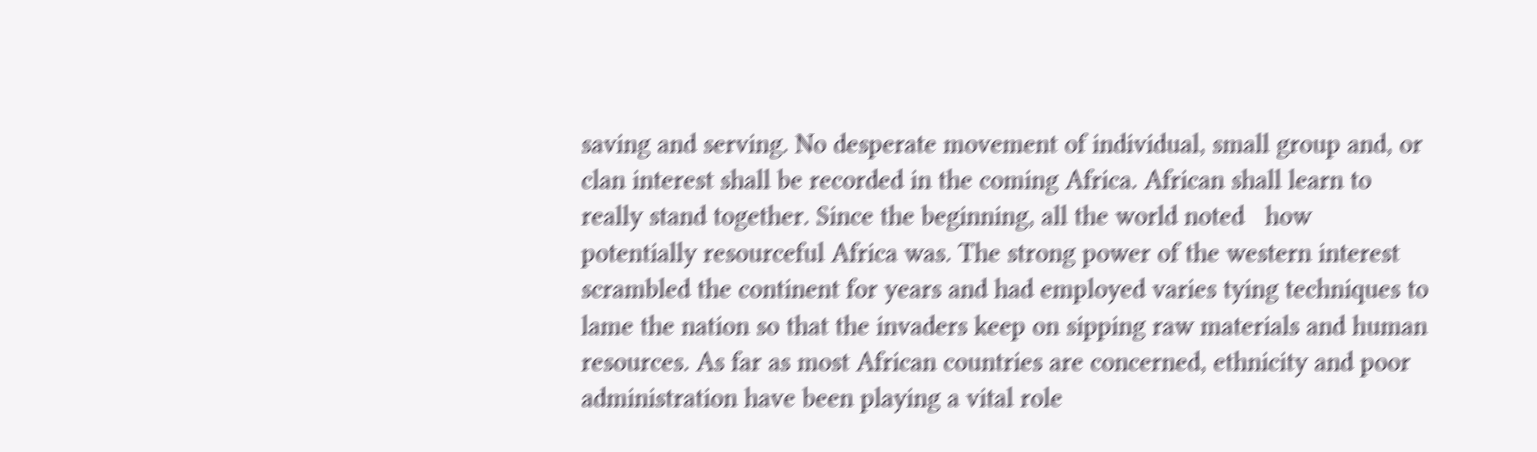saving and serving. No desperate movement of individual, small group and, or clan interest shall be recorded in the coming Africa. African shall learn to really stand together. Since the beginning, all the world noted   how potentially resourceful Africa was. The strong power of the western interest scrambled the continent for years and had employed varies tying techniques to lame the nation so that the invaders keep on sipping raw materials and human resources. As far as most African countries are concerned, ethnicity and poor administration have been playing a vital role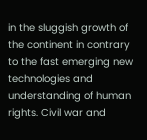in the sluggish growth of the continent in contrary to the fast emerging new technologies and understanding of human rights. Civil war and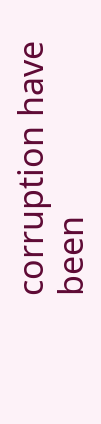corruption have been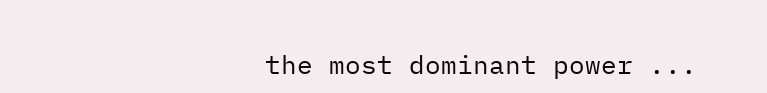the most dominant power ...